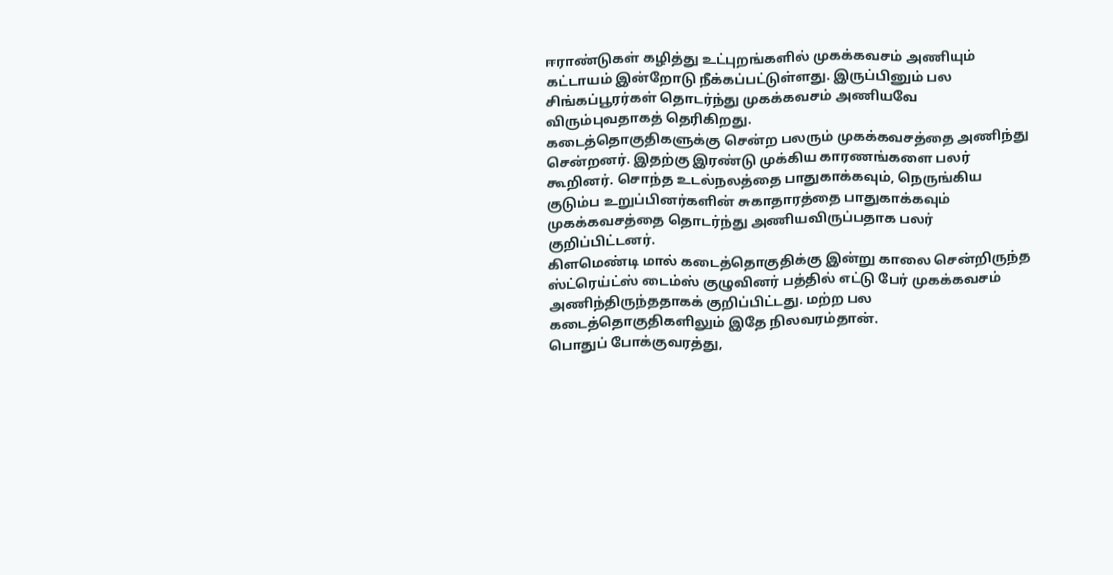ஈராண்டுகள் கழித்து உட்புறங்களில் முகக்கவசம் அணியும் கட்டாயம் இன்றோடு நீக்கப்பட்டுள்ளது. இருப்பினும் பல சிங்கப்பூரர்கள் தொடர்ந்து முகக்கவசம் அணியவே விரும்புவதாகத் தெரிகிறது.
கடைத்தொகுதிகளுக்கு சென்ற பலரும் முகக்கவசத்தை அணிந்து சென்றனர். இதற்கு இரண்டு முக்கிய காரணங்களை பலர் கூறினர். சொந்த உடல்நலத்தை பாதுகாக்கவும், நெருங்கிய குடும்ப உறுப்பினர்களின் சுகாதாரத்தை பாதுகாக்கவும் முகக்கவசத்தை தொடர்ந்து அணியவிருப்பதாக பலர் குறிப்பிட்டனர்.
கிளமெண்டி மால் கடைத்தொகுதிக்கு இன்று காலை சென்றிருந்த ஸ்ட்ரெய்ட்ஸ் டைம்ஸ் குழுவினர் பத்தில் எட்டு பேர் முகக்கவசம் அணிந்திருந்ததாகக் குறிப்பிட்டது. மற்ற பல கடைத்தொகுதிகளிலும் இதே நிலவரம்தான்.
பொதுப் போக்குவரத்து,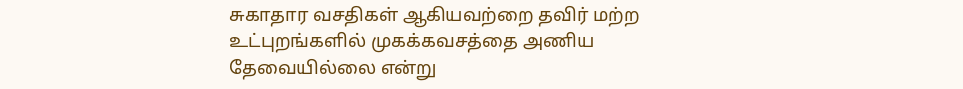சுகாதார வசதிகள் ஆகியவற்றை தவிர் மற்ற உட்புறங்களில் முகக்கவசத்தை அணிய தேவையில்லை என்று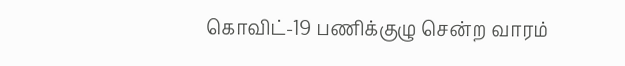கொவிட்-19 பணிக்குழு சென்ற வாரம்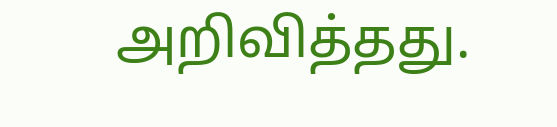அறிவித்தது.